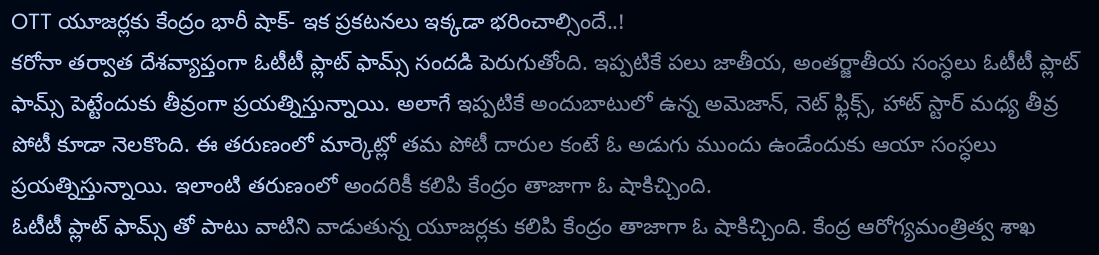OTT యూజర్లకు కేంద్రం భారీ షాక్- ఇక ప్రకటనలు ఇక్కడా భరించాల్సిందే..!
కరోనా తర్వాత దేశవ్యాప్తంగా ఓటీటీ ప్లాట్ ఫామ్స్ సందడి పెరుగుతోంది. ఇప్పటికే పలు జాతీయ, అంతర్జాతీయ సంస్ధలు ఓటీటీ ప్లాట్ ఫామ్స్ పెట్టేందుకు తీవ్రంగా ప్రయత్నిస్తున్నాయి. అలాగే ఇప్పటికే అందుబాటులో ఉన్న అమెజాన్, నెట్ ఫ్లిక్స్, హాట్ స్టార్ మధ్య తీవ్ర పోటీ కూడా నెలకొంది. ఈ తరుణంలో మార్కెట్లో తమ పోటీ దారుల కంటే ఓ అడుగు ముందు ఉండేందుకు ఆయా సంస్ధలు ప్రయత్నిస్తున్నాయి. ఇలాంటి తరుణంలో అందరికీ కలిపి కేంద్రం తాజాగా ఓ షాకిచ్చింది.
ఓటీటీ ప్లాట్ ఫామ్స్ తో పాటు వాటిని వాడుతున్న యూజర్లకు కలిపి కేంద్రం తాజాగా ఓ షాకిచ్చింది. కేంద్ర ఆరోగ్యమంత్రిత్వ శాఖ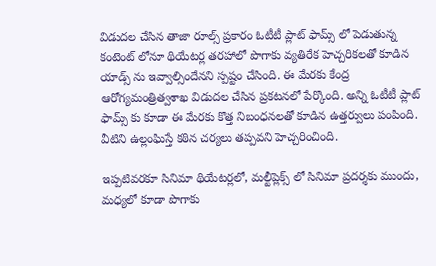విడుదల చేసిన తాజా రూల్స్ ప్రకారం ఓటీటీ ప్లాట్ ఫామ్స్ లో పెడుతున్న కంటెంట్ లోనూ థియేటర్ల తరహాలో పొగాకు వ్యతిరేక హెచ్చరికలతో కూడిన యాడ్స్ ను ఇవ్వాల్సిందేనని స్పష్టం చేసింది. ఈ మేరకు కేంద్ర ఆరోగ్యమంత్రిత్వశాఖ విడుదల చేసిన ప్రకటనలో పేర్కొంది. అన్ని ఓటీటీ ప్లాట్ ఫామ్స్ కు కూడా ఈ మేరకు కొత్త నిబంధనలతో కూడిన ఉత్తర్వులు పంపింది. వీటిని ఉల్లంఘిస్తే కఠిన చర్యలు తప్పవని హెచ్చరించింది.

ఇప్పటివరకూ సినిమా థియేటర్లలో, మల్టీప్లెక్స్ లో సినిమా ప్రదర్శకు ముందు, మధ్యలో కూడా పొగాకు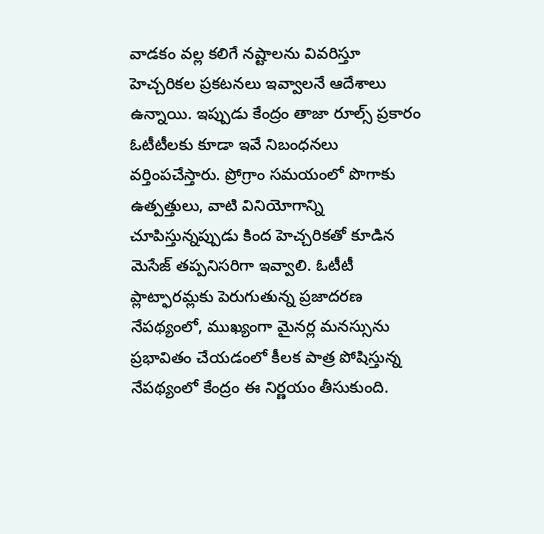వాడకం వల్ల కలిగే నష్టాలను వివరిస్తూ హెచ్చరికల ప్రకటనలు ఇవ్వాలనే ఆదేశాలు ఉన్నాయి. ఇప్పుడు కేంద్రం తాజా రూల్స్ ప్రకారం ఓటీటీలకు కూడా ఇవే నిబంధనలు వర్తింపచేస్తారు. ప్రోగ్రాం సమయంలో పొగాకు ఉత్పత్తులు, వాటి వినియోగాన్ని చూపిస్తున్నప్పుడు కింద హెచ్చరికతో కూడిన మెసేజ్ తప్పనిసరిగా ఇవ్వాలి. ఓటీటీ ప్లాట్ఫారమ్లకు పెరుగుతున్న ప్రజాదరణ నేపథ్యంలో, ముఖ్యంగా మైనర్ల మనస్సును ప్రభావితం చేయడంలో కీలక పాత్ర పోషిస్తున్న నేపథ్యంలో కేంద్రం ఈ నిర్ణయం తీసుకుంది.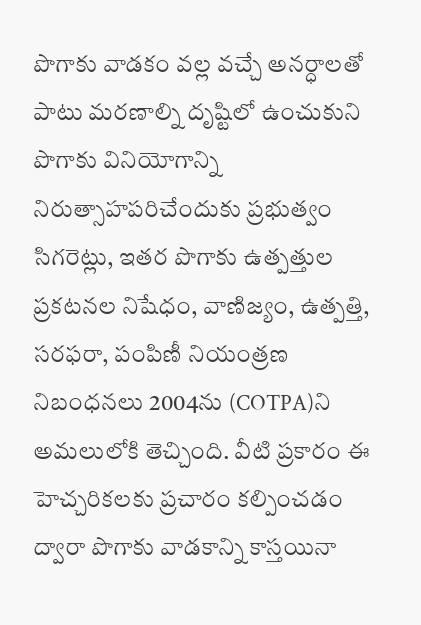పొగాకు వాడకం వల్ల వచ్చే అనర్ధాలతో పాటు మరణాల్ని దృష్టిలో ఉంచుకుని పొగాకు వినియోగాన్ని నిరుత్సాహపరిచేందుకు ప్రభుత్వం సిగరెట్లు, ఇతర పొగాకు ఉత్పత్తుల ప్రకటనల నిషేధం, వాణిజ్యం, ఉత్పత్తి, సరఫరా, పంపిణీ నియంత్రణ నిబంధనలు 2004ను (COTPA)ని అమలులోకి తెచ్చింది. వీటి ప్రకారం ఈ హెచ్చరికలకు ప్రచారం కల్పించడం ద్వారా పొగాకు వాడకాన్ని కాస్తయినా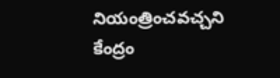నియంత్రించవచ్చని కేంద్రం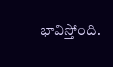భావిస్తోంది.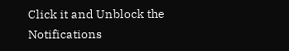Click it and Unblock the Notifications